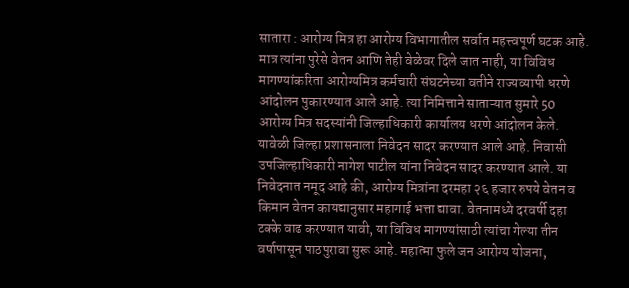सातारा : आरोग्य मित्र हा आरोग्य विभागातील सर्वात महत्त्वपूर्ण घटक आहे. मात्र त्यांना पुरेसे वेतन आणि तेही वेळेवर दिले जात नाही, या विविध मागण्यांकरिता आरोग्यमित्र कर्मचारी संघटनेच्या वतीने राज्यव्यापी धरणे आंदोलन पुकारण्यात आले आहे. त्या निमित्ताने साताऱ्यात सुमारे 50 आरोग्य मित्र सदस्यांनी जिल्हाधिकारी कार्यालय धरणे आंदोलन केले. यावेळी जिल्हा प्रशासनाला निवेदन सादर करण्यात आले आहे. निवासी उपजिल्हाधिकारी नागेश पाटील यांना निवेदन सादर करण्यात आले. या निवेदनात नमूद आहे की, आरोग्य मित्रांना दरमहा २६ हजार रुपये वेतन व किमान वेतन कायद्यानुसार महागाई भत्ता द्यावा. वेतनामध्ये दरवर्षी दहा टक्के वाढ करण्यात यावी, या विविध मागण्यांसाठी त्यांचा गेल्या तीन वर्षापासून पाठपुरावा सुरू आहे. महात्मा फुले जन आरोग्य योजना,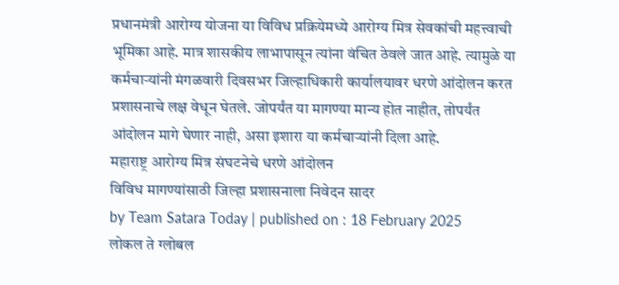प्रधानमंत्री आरोग्य योजना या विविध प्रक्रियेमध्ये आरोग्य मित्र सेवकांची महत्त्वाची भूमिका आहे. मात्र शासकीय लाभापासून त्यांना वंचित ठेवले जात आहे. त्यामुळे या कर्मचाऱ्यांनी मंगळवारी दिवसभर जिल्हाधिकारी कार्यालयावर धरणे आंदोलन करत प्रशासनाचे लक्ष वेधून घेतले. जोपर्यंत या मागण्या मान्य होत नाहीत, तोपर्यंत आंदोलन मागे घेणार नाही, असा इशारा या कर्मचाऱ्यांनी दिला आहे.
महाराष्ट्र आरोग्य मित्र संघटनेचे धरणे आंदोलन
विविध मागण्यांसाठी जिल्हा प्रशासनाला निवेदन सादर
by Team Satara Today | published on : 18 February 2025
लोकल ते ग्लोबल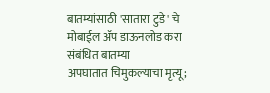बातम्यांसाठी 'सातारा टुडे' चे मोबाईल ॲप डाऊनलोड करा
संबंधित बातम्या
अपघातात चिमुकल्याचा मृत्यू;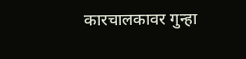कारचालकावर गुन्हा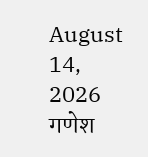August 14, 2026
गणेश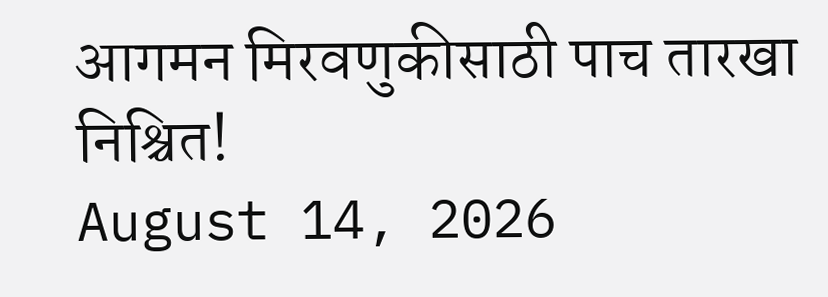आगमन मिरवणुकीसाठी पाच तारखा निश्चित!
August 14, 2026